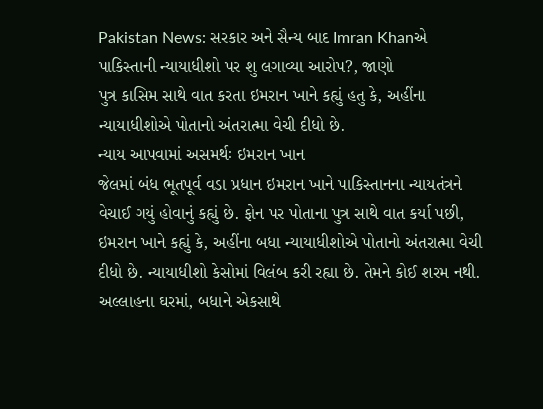Pakistan News: સરકાર અને સૈન્ય બાદ Imran Khanએ પાકિસ્તાની ન્યાયાધીશો પર શુ લગાવ્યા આરોપ?, જાણો
પુત્ર કાસિમ સાથે વાત કરતા ઇમરાન ખાને કહ્યું હતુ કે, અહીંના ન્યાયાધીશોએ પોતાનો અંતરાત્મા વેચી દીધો છે.
ન્યાય આપવામાં અસમર્થઃ ઇમરાન ખાન
જેલમાં બંધ ભૂતપૂર્વ વડા પ્રધાન ઇમરાન ખાને પાકિસ્તાનના ન્યાયતંત્રને વેચાઈ ગયું હોવાનું કહ્યું છે. ફોન પર પોતાના પુત્ર સાથે વાત કર્યા પછી, ઇમરાન ખાને કહ્યું કે, અહીંના બધા ન્યાયાધીશોએ પોતાનો અંતરાત્મા વેચી દીધો છે. ન્યાયાધીશો કેસોમાં વિલંબ કરી રહ્યા છે. તેમને કોઈ શરમ નથી. અલ્લાહના ઘરમાં, બધાને એકસાથે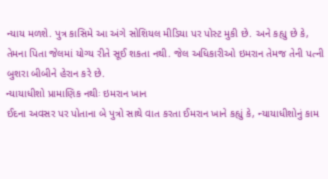ન્યાય મળશે. પુત્ર કાસિમે આ અંગે સોશિયલ મીડિયા પર પોસ્ટ મુકી છે. અને કહ્યુ છે કે, તેમના પિતા જેલમાં યોગ્ય રીતે સૂઈ શકતા નથી. જેલ અધિકારીઓ ઇમરાન તેમજ તેની પત્ની બુશરા બીબીને હેરાન કરે છે.
ન્યાયાધીશો પ્રામાણિક નથીઃ ઇમરાન ખાન
ઈદના અવસર પર પોતાના બે પુત્રો સાથે વાત કરતા ઈમરાન ખાને કહ્યું કે, ન્યાયાધીશોનું કામ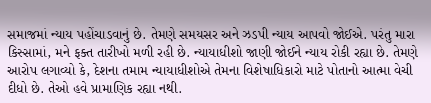સમાજમાં ન્યાય પહોંચાડવાનું છે. તેમણે સમયસર અને ઝડપી ન્યાય આપવો જોઈએ. પરંતુ મારા કિસ્સામાં, મને ફક્ત તારીખો મળી રહી છે. ન્યાયાધીશો જાણી જોઈને ન્યાય રોકી રહ્યા છે. તેમણે આરોપ લગાવ્યો કે, દેશના તમામ ન્યાયાધીશોએ તેમના વિશેષાધિકારો માટે પોતાનો આત્મા વેચી દીધો છે. તેઓ હવે પ્રામાણિક રહ્યા નથી.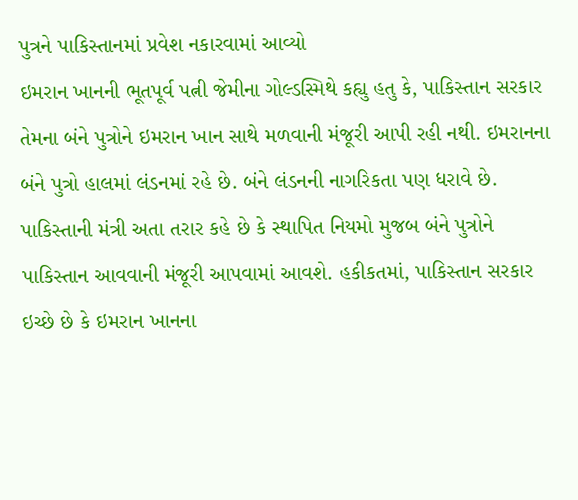પુત્રને પાકિસ્તાનમાં પ્રવેશ નકારવામાં આવ્યો
ઇમરાન ખાનની ભૂતપૂર્વ પત્ની જેમીના ગોલ્ડસ્મિથે કહ્યુ હતુ કે, પાકિસ્તાન સરકાર તેમના બંને પુત્રોને ઇમરાન ખાન સાથે મળવાની મંજૂરી આપી રહી નથી. ઇમરાનના બંને પુત્રો હાલમાં લંડનમાં રહે છે. બંને લંડનની નાગરિકતા પણ ધરાવે છે. પાકિસ્તાની મંત્રી અતા તરાર કહે છે કે સ્થાપિત નિયમો મુજબ બંને પુત્રોને પાકિસ્તાન આવવાની મંજૂરી આપવામાં આવશે. હકીકતમાં, પાકિસ્તાન સરકાર ઇચ્છે છે કે ઇમરાન ખાનના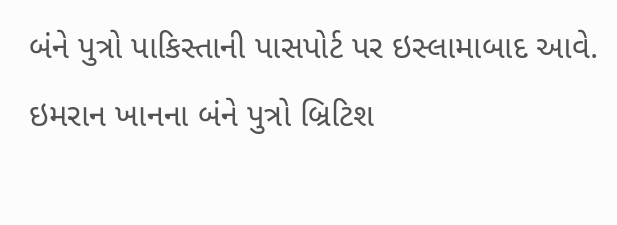બંને પુત્રો પાકિસ્તાની પાસપોર્ટ પર ઇસ્લામાબાદ આવે. ઇમરાન ખાનના બંને પુત્રો બ્રિટિશ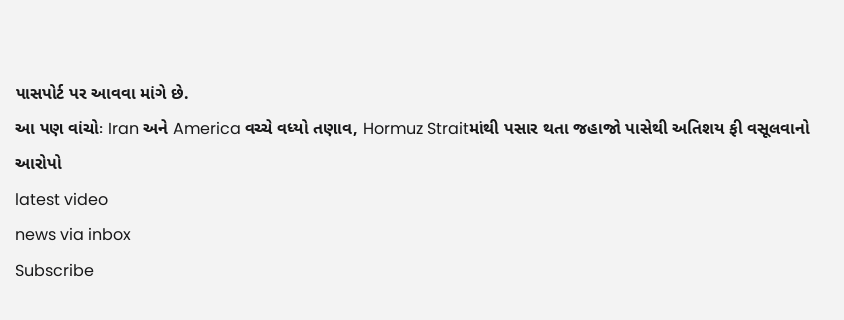પાસપોર્ટ પર આવવા માંગે છે.
આ પણ વાંચોઃ Iran અને America વચ્ચે વધ્યો તણાવ, Hormuz Straitમાંથી પસાર થતા જહાજો પાસેથી અતિશય ફી વસૂલવાનો આરોપો
latest video
news via inbox
Subscribe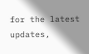for the latest updates,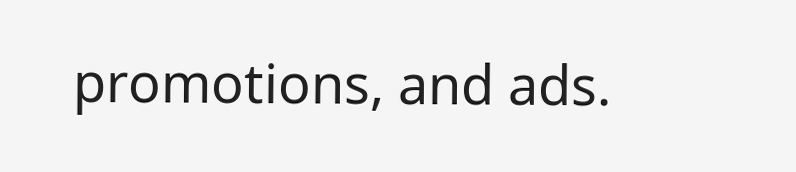promotions, and ads.